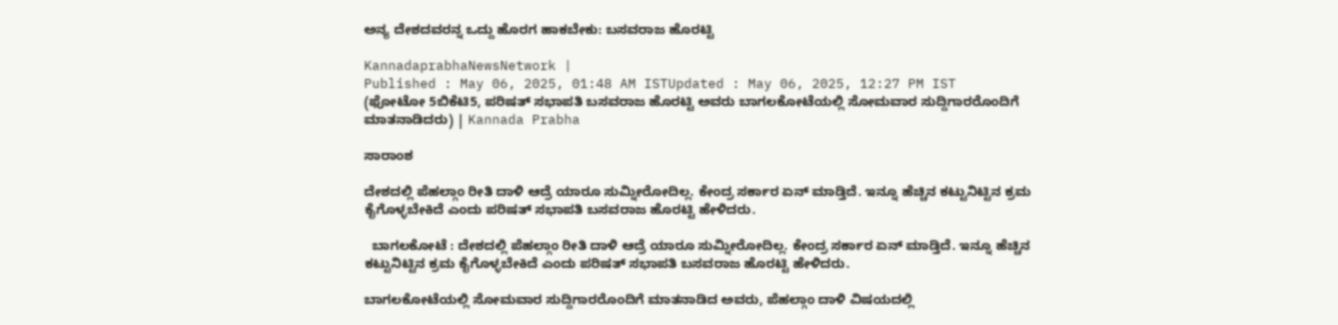ಅನ್ಯ ದೇಶದವರನ್ನ ಒದ್ದು ಹೊರಗ ಹಾಕಬೇಕು: ಬಸವರಾಜ ಹೊರಟ್ಟಿ

KannadaprabhaNewsNetwork |
Published : May 06, 2025, 01:48 AM ISTUpdated : May 06, 2025, 12:27 PM IST
(ಫೋಟೋ 5ಬಿಕೆಟಿ5, ಪರಿಷತ್ ಸಭಾಪತಿ ಬಸವರಾಜ ಹೊರಟ್ಟಿ ಅವರು ಬಾಗಲಕೋಟೆಯಲ್ಲಿ ಸೋಮವಾರ ಸುದ್ದಿಗಾರರೊಂದಿಗೆ ಮಾತನಾಡಿದರು) | Kannada Prabha

ಸಾರಾಂಶ

ದೇಶದಲ್ಲಿ ಪೆಹಲ್ಗಾಂ ರೀತಿ ದಾಳಿ ಆದ್ರೆ ಯಾರೂ ಸುಮ್ನೀರೋದಿಲ್ಲ. ಕೇಂದ್ರ ಸರ್ಕಾರ ಏನ್ ಮಾಡ್ತಿದೆ. ಇನ್ನೂ ಹೆಚ್ಚಿನ ಕಟ್ಟುನಿಟ್ಟಿನ ಕ್ರಮ ಕೈಗೊಳ್ಳಬೇಕಿದೆ ಎಂದು ಪರಿಷತ್ ಸಭಾಪತಿ ಬಸವರಾಜ ಹೊರಟ್ಟಿ ಹೇಳಿದರು.

  ಬಾಗಲಕೋಟೆ : ದೇಶದಲ್ಲಿ ಪೆಹಲ್ಗಾಂ ರೀತಿ ದಾಳಿ ಆದ್ರೆ ಯಾರೂ ಸುಮ್ನೀರೋದಿಲ್ಲ. ಕೇಂದ್ರ ಸರ್ಕಾರ ಏನ್ ಮಾಡ್ತಿದೆ. ಇನ್ನೂ ಹೆಚ್ಚಿನ ಕಟ್ಟುನಿಟ್ಟಿನ ಕ್ರಮ ಕೈಗೊಳ್ಳಬೇಕಿದೆ ಎಂದು ಪರಿಷತ್ ಸಭಾಪತಿ ಬಸವರಾಜ ಹೊರಟ್ಟಿ ಹೇಳಿದರು.

ಬಾಗಲಕೋಟೆಯಲ್ಲಿ ಸೋಮವಾರ ಸುದ್ದಿಗಾರರೊಂದಿಗೆ ಮಾತನಾಡಿದ ಅವರು, ಪೆಹಲ್ಗಾಂ ದಾಳಿ ವಿಷಯದಲ್ಲಿ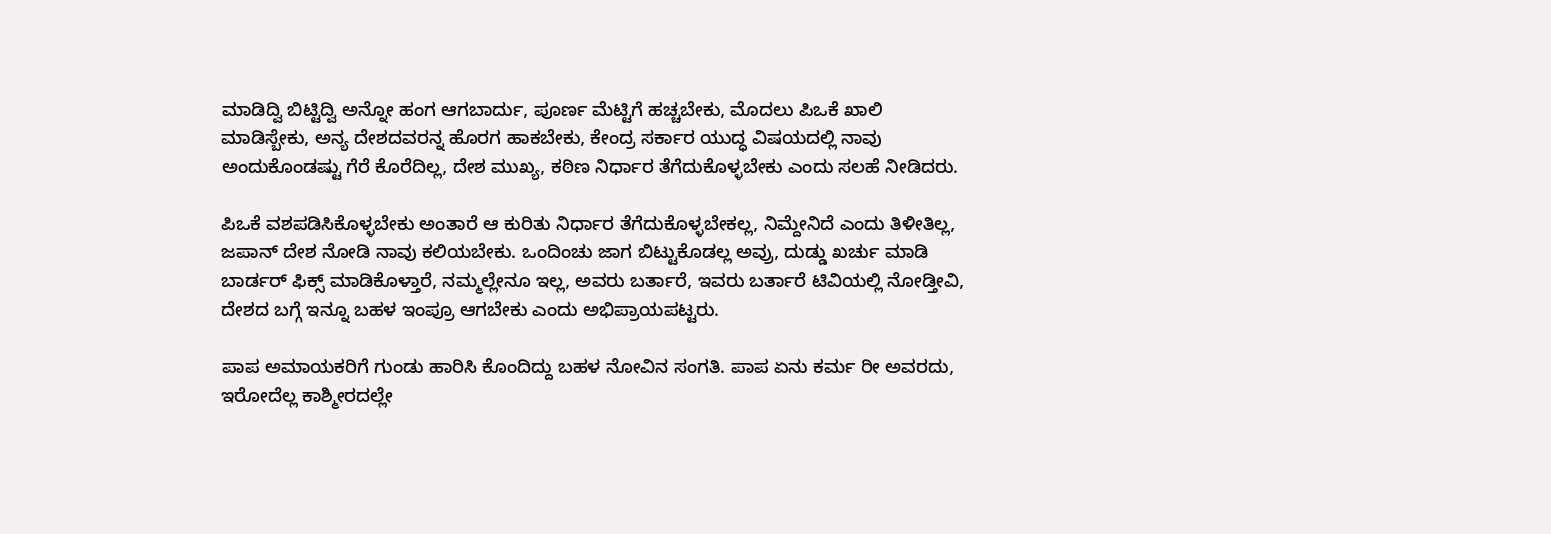ಮಾಡಿದ್ವಿ ಬಿಟ್ಟಿದ್ವಿ ಅನ್ನೋ ಹಂಗ ಆಗಬಾರ್ದು, ಪೂರ್ಣ ಮೆಟ್ಟಿಗೆ ಹಚ್ಚಬೇಕು, ಮೊದಲು ಪಿಒಕೆ ಖಾಲಿ ಮಾಡಿಸ್ಬೇಕು, ಅನ್ಯ ದೇಶದವರನ್ನ ಹೊರಗ ಹಾಕಬೇಕು, ಕೇಂದ್ರ ಸರ್ಕಾರ ಯುದ್ಧ ವಿಷಯದಲ್ಲಿ ನಾವು ಅಂದುಕೊಂಡಷ್ಟು ಗೆರೆ ಕೊರೆದಿಲ್ಲ, ದೇಶ ಮುಖ್ಯ, ಕಠಿಣ ನಿರ್ಧಾರ ತೆಗೆದುಕೊಳ್ಳಬೇಕು ಎಂದು ಸಲಹೆ ನೀಡಿದರು.

ಪಿಒಕೆ ವಶಪಡಿಸಿಕೊಳ್ಳಬೇಕು ಅಂತಾರೆ ಆ ಕುರಿತು ನಿರ್ಧಾರ ತೆಗೆದುಕೊಳ್ಳಬೇಕಲ್ಲ, ನಿಮ್ದೇನಿದೆ ಎಂದು ತಿಳೀತಿಲ್ಲ, ಜಪಾನ್‌ ದೇಶ ನೋಡಿ ನಾವು ಕಲಿಯಬೇಕು. ಒಂದಿಂಚು ಜಾಗ ಬಿಟ್ಟುಕೊಡಲ್ಲ ಅವ್ರು, ದುಡ್ಡು ಖರ್ಚು ಮಾಡಿ ಬಾರ್ಡರ್ ಫಿಕ್ಸ್ ಮಾಡಿಕೊಳ್ತಾರೆ, ನಮ್ಮಲ್ಲೇನೂ ಇಲ್ಲ, ಅವರು ಬರ್ತಾರೆ, ಇವರು ಬರ್ತಾರೆ ಟಿವಿಯಲ್ಲಿ ನೋಡ್ತೀವಿ, ದೇಶದ ಬಗ್ಗೆ ಇನ್ನೂ ಬಹಳ ಇಂಪ್ರೂ ಆಗಬೇಕು ಎಂದು ಅಭಿಪ್ರಾಯಪಟ್ಟರು.

ಪಾಪ ಅಮಾಯಕರಿಗೆ ಗುಂಡು ಹಾರಿಸಿ ಕೊಂದಿದ್ದು ಬಹಳ ನೋವಿನ ಸಂಗತಿ. ಪಾಪ ಏನು ಕರ್ಮ ರೀ ಅವರದು, ಇರೋದೆಲ್ಲ ಕಾಶ್ಮೀರದಲ್ಲೇ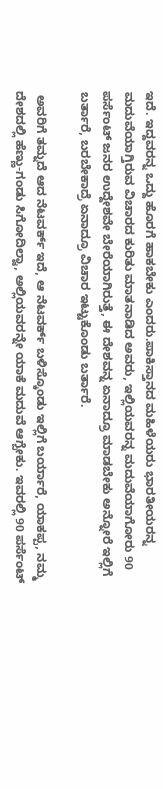ಇದೆ. ಇದ್ದವರನ್ನ ಒದ್ದು ಹೊರಗೆ ಹಾಕಬೇಕು ಎಂದರು.ಪಾಕಿಸ್ತಾನದ ಮಹಿಳೆಯರು ಭಾರತೀಯರನ್ನ ಮದುವೆಯಾಗ್ತಿರುವ ವಿಚಾರದ ಕುರಿತು ಮಾತನಾಡಿದ ಅವರು, ಇಲ್ಲಿಯವರನ್ನ ಮದುವೆಯಾಗೋರು 90 ಪರ್ಸೆಂಟ್ ಜನರ ಉದ್ದೇಶವೇ ಬೇರೆಯಾಗಿರುತ್ತೆ, ಈ ದೇಶವನ್ನ ಏನಾದ್ರೂ ಮಾಡಬೇಕು ಅನ್ನೋರೆ ಇಲ್ಲಿಗೆ ಬರ್ತಾರೆ, ಬರಬೇಕಾದ್ರೆ ಏನಾದ್ರೂ ವಿಚಾರ ಇಟ್ಟುಕೊಂಡು ಬರ್ತಾರೆ.

 ಅವರಿಗೆ ತಮ್ನದೆ ಆದ ನೆಟವರ್ಕ್‌ ಇದೆ, ಆ ನೆಟವರ್ಕ್‌ ಬಳಿಸ್ಕೊಂಡು ಇಲ್ಲಿಗೆ ಬರ್ಯಾರೆ, ಯಾಕಪ್ಪ, ನಮ್ಮ ದೇಶದಲ್ಲಿ ಹೆಣ್ಣು-ಗಂಡು ಸಿಗೋದಿಲ್ವಾ, ಅಲ್ಲಿಯವರನ್ನೇ ಯಾಕೆ ಮದುವೆ ಆಗ್ಬೇಕು. ಇವರಲ್ಲಿ 90 ಪರ್ಸೆಂಟ್‌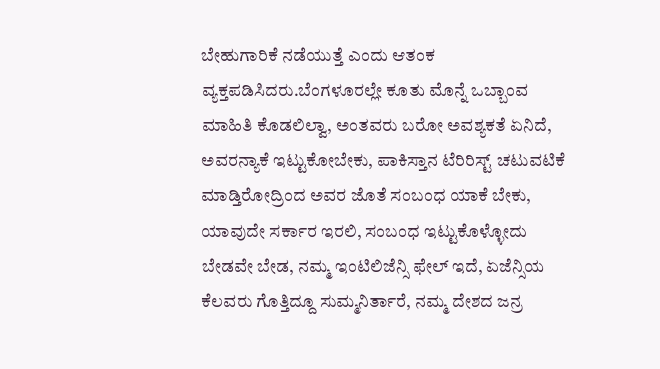ಬೇಹುಗಾರಿಕೆ ನಡೆಯುತ್ತೆ ಎಂದು ಆತಂಕ ವ್ಯಕ್ತಪಡಿಸಿದರು.ಬೆಂಗಳೂರಲ್ಲೇ ಕೂತು ಮೊನ್ನೆ ಒಬ್ಬಾಂವ ಮಾಹಿತಿ ಕೊಡಲಿಲ್ವಾ, ಅಂತವರು ಬರೋ ಅವಶ್ಯಕತೆ ಏನಿದೆ, ಅವರನ್ಯಾಕೆ ಇಟ್ಟುಕೋಬೇಕು, ಪಾಕಿಸ್ತಾನ ಟೆರಿರಿಸ್ಟ್ ಚಟುವಟಿಕೆ ಮಾಡ್ತಿರೋದ್ರಿಂದ ಅವರ ಜೊತೆ ಸಂಬಂಧ ಯಾಕೆ ಬೇಕು, ಯಾವುದೇ ಸರ್ಕಾರ ಇರಲಿ, ಸಂಬಂಧ ಇಟ್ಟುಕೊಳ್ಳೋದು ಬೇಡವೇ ಬೇಡ, ನಮ್ಮ ಇಂಟಿಲಿಜೆನ್ಸಿ ಫೇಲ್ ಇದೆ, ಏಜೆನ್ಸಿಯ ಕೆಲವರು ಗೊತ್ತಿದ್ದೂ ಸುಮ್ಮನಿರ್ತಾರೆ, ನಮ್ಮ ದೇಶದ ಜನ್ರ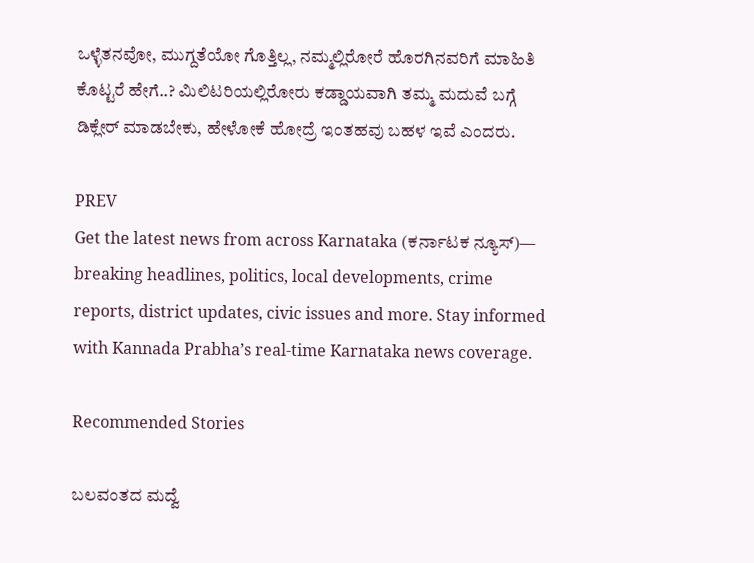ಒಳ್ಳೆತನವೋ, ಮುಗ್ದತೆಯೋ ಗೊತ್ತಿಲ್ಲ, ನಮ್ಮಲ್ಲಿರೋರೆ ಹೊರಗಿನವರಿಗೆ ಮಾಹಿತಿ ಕೊಟ್ಟರೆ ಹೇಗೆ..? ಮಿಲಿಟರಿಯಲ್ಲಿರೋರು ಕಡ್ಡಾಯವಾಗಿ ತಮ್ಮ ಮದುವೆ ಬಗ್ಗೆ ಡಿಕ್ಲೇರ್ ಮಾಡಬೇಕು, ಹೇಳೋಕೆ ಹೋದ್ರೆ ಇಂತಹವು ಬಹಳ ಇವೆ ಎಂದರು.

PREV
Get the latest news from across Karnataka (ಕರ್ನಾಟಕ ನ್ಯೂಸ್)— breaking headlines, politics, local developments, crime reports, district updates, civic issues and more. Stay informed with Kannada Prabha’s real‑time Karnataka news coverage.

Recommended Stories

ಬಲವಂತದ ಮದ್ವೆ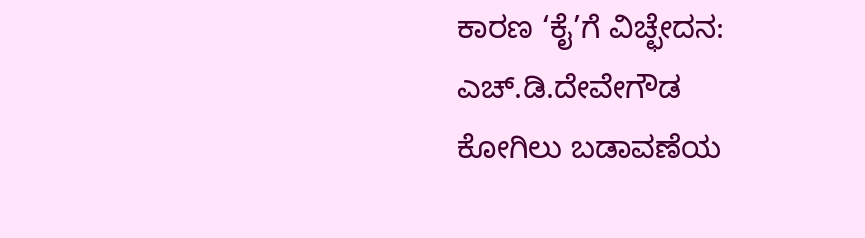ಕಾರಣ ‘ಕೈ’ಗೆ ವಿಚ್ಛೇದನ: ಎಚ್‌.ಡಿ.ದೇವೇಗೌಡ
ಕೋಗಿಲು ಬಡಾವಣೆಯ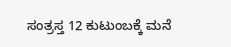ಸಂತ್ರಸ್ತ 12 ಕುಟುಂಬಕ್ಕೆ ಮನೆ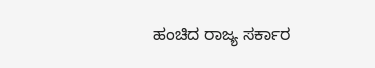ಹಂಚಿದ ರಾಜ್ಯ ಸರ್ಕಾರ